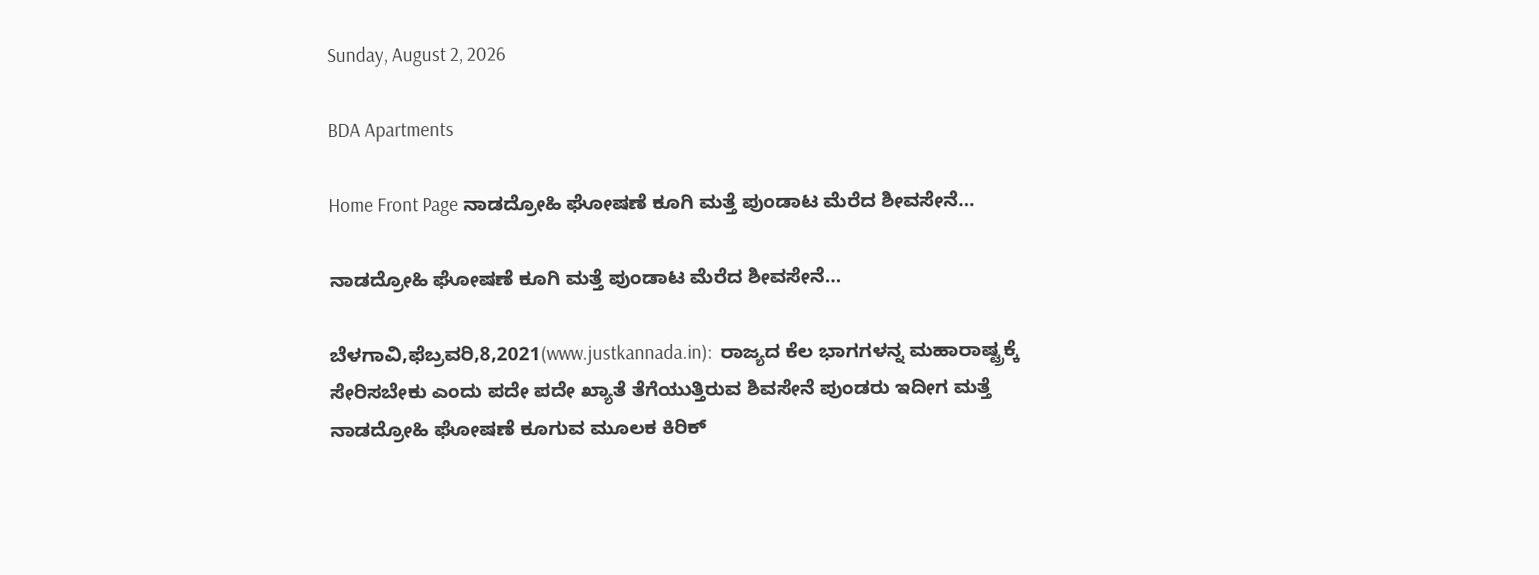Sunday, August 2, 2026

BDA Apartments

Home Front Page ನಾಡದ್ರೋಹಿ ಘೋಷಣೆ ಕೂಗಿ ಮತ್ತೆ ಪುಂಡಾಟ ಮೆರೆದ ಶೀವಸೇನೆ…

ನಾಡದ್ರೋಹಿ ಘೋಷಣೆ ಕೂಗಿ ಮತ್ತೆ ಪುಂಡಾಟ ಮೆರೆದ ಶೀವಸೇನೆ…

ಬೆಳಗಾವಿ,ಫೆಬ್ರವರಿ,8,2021(www.justkannada.in):  ರಾಜ್ಯದ ಕೆಲ ಭಾಗಗಳನ್ನ ಮಹಾರಾಷ್ಟ್ರಕ್ಕೆ ಸೇರಿಸಬೇಕು ಎಂದು ಪದೇ ಪದೇ ಖ್ಯಾತೆ ತೆಗೆಯುತ್ತಿರುವ ಶಿವಸೇನೆ ಪುಂಡರು ಇದೀಗ ಮತ್ತೆ ನಾಡದ್ರೋಹಿ ಘೋಷಣೆ ಕೂಗುವ ಮೂಲಕ ಕಿರಿಕ್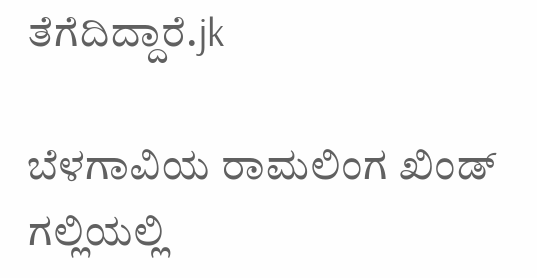ತೆಗೆದಿದ್ದಾರೆ.jk

ಬೆಳಗಾವಿಯ ರಾಮಲಿಂಗ ಖಿಂಡ್ ಗಲ್ಲಿಯಲ್ಲಿ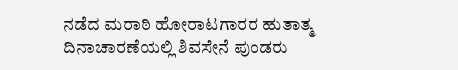ನಡೆದ ಮರಾಠಿ ಹೋರಾಟಗಾರರ ಹುತಾತ್ಮ ದಿನಾಚಾರಣೆಯಲ್ಲಿ ಶಿವಸೇನೆ ಪುಂಡರು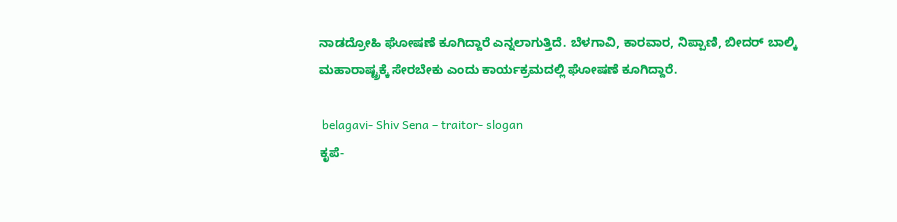ನಾಡದ್ರೋಹಿ ಘೋಷಣೆ ಕೂಗಿದ್ದಾರೆ ಎನ್ನಲಾಗುತ್ತಿದೆ. ಬೆಳಗಾವಿ, ಕಾರವಾರ, ನಿಪ್ಪಾಣಿ, ಬೀದರ್ ಬಾಲ್ಕಿ ಮಹಾರಾಷ್ಟ್ರಕ್ಕೆ ಸೇರಬೇಕು ಎಂದು ಕಾರ್ಯಕ್ರಮದಲ್ಲಿ ಘೋಷಣೆ ಕೂಗಿದ್ದಾರೆ.

 belagavi- Shiv Sena – traitor- slogan
ಕೃಪೆ-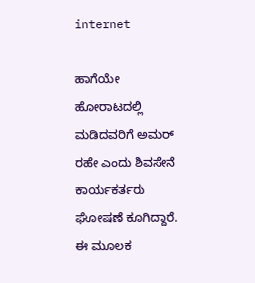internet

ಹಾಗೆಯೇ ಹೋರಾಟದಲ್ಲಿ ಮಡಿದವರಿಗೆ ಅಮರ್ ರಹೇ ಎಂದು ಶಿವಸೇನೆ ಕಾರ್ಯಕರ್ತರು ಘೋಷಣೆ ಕೂಗಿದ್ದಾರೆ. ಈ ಮೂಲಕ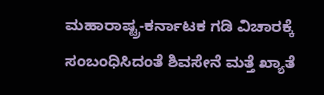ಮಹಾರಾಷ್ಟ್ರ-ಕರ್ನಾಟಕ ಗಡಿ ವಿಚಾರಕ್ಕೆ ಸಂಬಂಧಿಸಿದಂತೆ ಶಿವಸೇನೆ ಮತ್ತೆ ಖ್ಯಾತೆ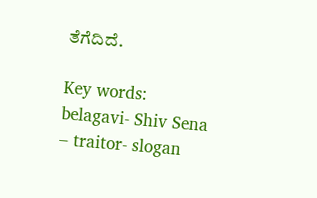ತೆಗೆದಿದೆ.

Key words: belagavi- Shiv Sena – traitor- slogan